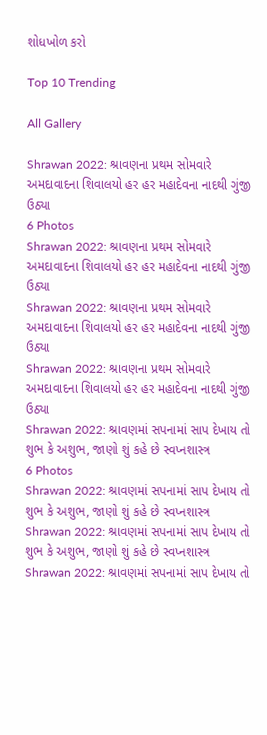શોધખોળ કરો

Top 10 Trending

All Gallery

Shrawan 2022: શ્રાવણના પ્રથમ સોમવારે અમદાવાદના શિવાલયો હર હર મહાદેવના નાદથી ગુંજી ઉઠ્યા
6 Photos
Shrawan 2022: શ્રાવણના પ્રથમ સોમવારે અમદાવાદના શિવાલયો હર હર મહાદેવના નાદથી ગુંજી ઉઠ્યા
Shrawan 2022: શ્રાવણના પ્રથમ સોમવારે અમદાવાદના શિવાલયો હર હર મહાદેવના નાદથી ગુંજી ઉઠ્યા
Shrawan 2022: શ્રાવણના પ્રથમ સોમવારે અમદાવાદના શિવાલયો હર હર મહાદેવના નાદથી ગુંજી ઉઠ્યા
Shrawan 2022: શ્રાવણમાં સપનામાં સાપ દેખાય તો શુભ કે અશુભ, જાણો શું કહે છે સ્વપ્નશાસ્ત્ર
6 Photos
Shrawan 2022: શ્રાવણમાં સપનામાં સાપ દેખાય તો શુભ કે અશુભ, જાણો શું કહે છે સ્વપ્નશાસ્ત્ર
Shrawan 2022: શ્રાવણમાં સપનામાં સાપ દેખાય તો શુભ કે અશુભ, જાણો શું કહે છે સ્વપ્નશાસ્ત્ર
Shrawan 2022: શ્રાવણમાં સપનામાં સાપ દેખાય તો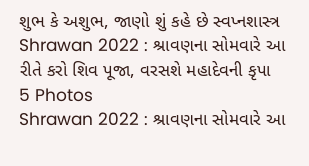શુભ કે અશુભ, જાણો શું કહે છે સ્વપ્નશાસ્ત્ર
Shrawan 2022 : શ્રાવણના સોમવારે આ રીતે કરો શિવ પૂજા, વરસશે મહાદેવની કૃપા
5 Photos
Shrawan 2022 : શ્રાવણના સોમવારે આ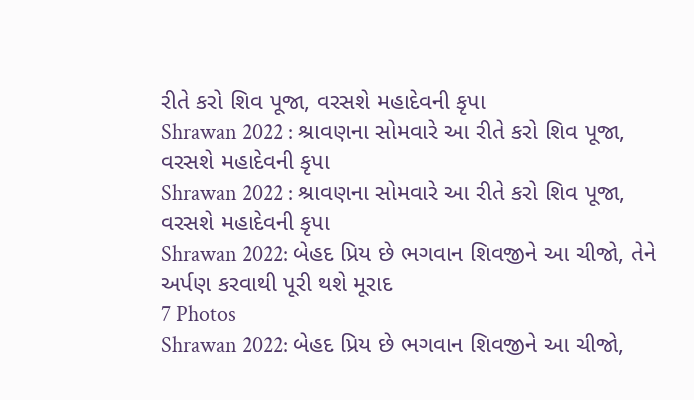રીતે કરો શિવ પૂજા, વરસશે મહાદેવની કૃપા
Shrawan 2022 : શ્રાવણના સોમવારે આ રીતે કરો શિવ પૂજા, વરસશે મહાદેવની કૃપા
Shrawan 2022 : શ્રાવણના સોમવારે આ રીતે કરો શિવ પૂજા, વરસશે મહાદેવની કૃપા
Shrawan 2022: બેહદ પ્રિય છે ભગવાન શિવજીને આ ચીજો, તેને અર્પણ કરવાથી પૂરી થશે મૂરાદ
7 Photos
Shrawan 2022: બેહદ પ્રિય છે ભગવાન શિવજીને આ ચીજો,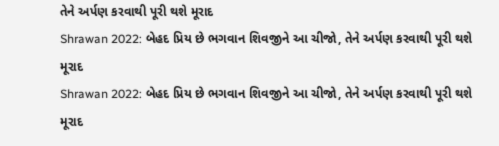તેને અર્પણ કરવાથી પૂરી થશે મૂરાદ
Shrawan 2022: બેહદ પ્રિય છે ભગવાન શિવજીને આ ચીજો, તેને અર્પણ કરવાથી પૂરી થશે મૂરાદ
Shrawan 2022: બેહદ પ્રિય છે ભગવાન શિવજીને આ ચીજો, તેને અર્પણ કરવાથી પૂરી થશે મૂરાદ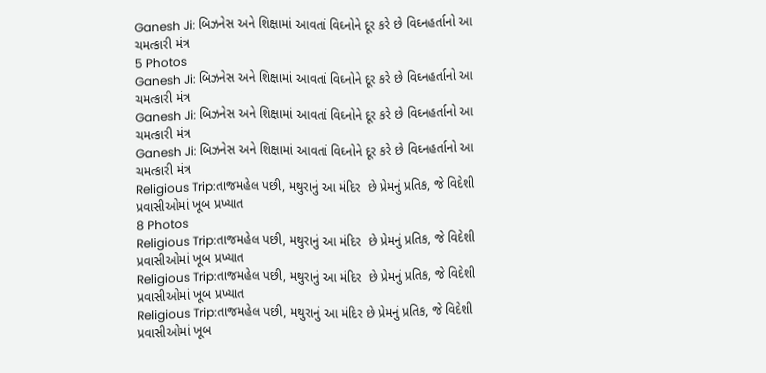Ganesh Ji: બિઝનેસ અને શિક્ષામાં આવતાં વિઘ્નોને દૂર કરે છે વિઘ્નહર્તાનો આ ચમત્કારી મંત્ર
5 Photos
Ganesh Ji: બિઝનેસ અને શિક્ષામાં આવતાં વિઘ્નોને દૂર કરે છે વિઘ્નહર્તાનો આ ચમત્કારી મંત્ર
Ganesh Ji: બિઝનેસ અને શિક્ષામાં આવતાં વિઘ્નોને દૂર કરે છે વિઘ્નહર્તાનો આ ચમત્કારી મંત્ર
Ganesh Ji: બિઝનેસ અને શિક્ષામાં આવતાં વિઘ્નોને દૂર કરે છે વિઘ્નહર્તાનો આ ચમત્કારી મંત્ર
Religious Trip:તાજમહેલ પછી, મથુરાનું આ મંદિર  છે પ્રેમનું પ્રતિક, જે વિદેશી પ્રવાસીઓમાં ખૂબ પ્રખ્યાત
8 Photos
Religious Trip:તાજમહેલ પછી, મથુરાનું આ મંદિર  છે પ્રેમનું પ્રતિક, જે વિદેશી પ્રવાસીઓમાં ખૂબ પ્રખ્યાત
Religious Trip:તાજમહેલ પછી, મથુરાનું આ મંદિર  છે પ્રેમનું પ્રતિક, જે વિદેશી પ્રવાસીઓમાં ખૂબ પ્રખ્યાત
Religious Trip:તાજમહેલ પછી, મથુરાનું આ મંદિર છે પ્રેમનું પ્રતિક, જે વિદેશી પ્રવાસીઓમાં ખૂબ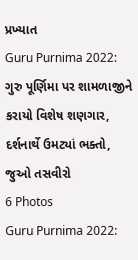પ્રખ્યાત
Guru Purnima 2022: ગુરુ પૂર્ણિમા પર શામળાજીને કરાયો વિશેષ શણગાર, દર્શનાર્થે ઉમટ્યાં ભક્તો, જુઓ તસવીરો
6 Photos
Guru Purnima 2022: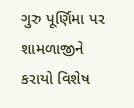ગુરુ પૂર્ણિમા પર શામળાજીને કરાયો વિશેષ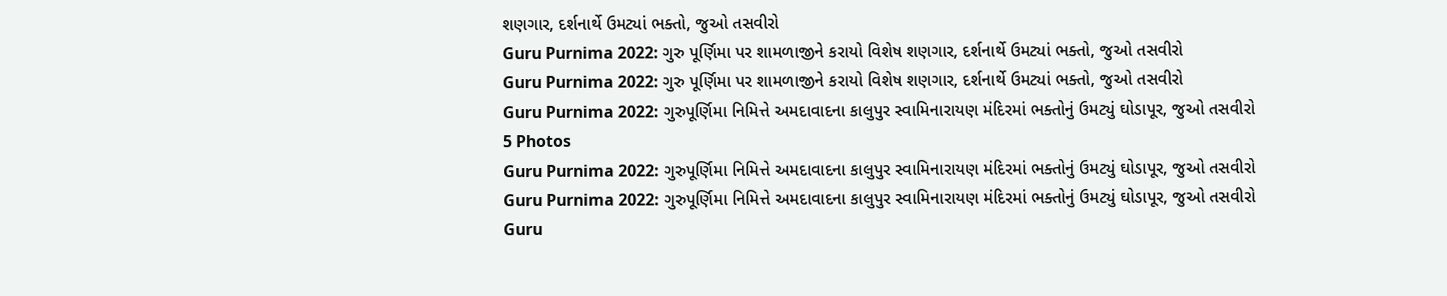શણગાર, દર્શનાર્થે ઉમટ્યાં ભક્તો, જુઓ તસવીરો
Guru Purnima 2022: ગુરુ પૂર્ણિમા પર શામળાજીને કરાયો વિશેષ શણગાર, દર્શનાર્થે ઉમટ્યાં ભક્તો, જુઓ તસવીરો
Guru Purnima 2022: ગુરુ પૂર્ણિમા પર શામળાજીને કરાયો વિશેષ શણગાર, દર્શનાર્થે ઉમટ્યાં ભક્તો, જુઓ તસવીરો
Guru Purnima 2022: ગુરુપૂર્ણિમા નિમિત્તે અમદાવાદના કાલુપુર સ્વામિનારાયણ મંદિરમાં ભક્તોનું ઉમટ્યું ઘોડાપૂર, જુઓ તસવીરો
5 Photos
Guru Purnima 2022: ગુરુપૂર્ણિમા નિમિત્તે અમદાવાદના કાલુપુર સ્વામિનારાયણ મંદિરમાં ભક્તોનું ઉમટ્યું ઘોડાપૂર, જુઓ તસવીરો
Guru Purnima 2022: ગુરુપૂર્ણિમા નિમિત્તે અમદાવાદના કાલુપુર સ્વામિનારાયણ મંદિરમાં ભક્તોનું ઉમટ્યું ઘોડાપૂર, જુઓ તસવીરો
Guru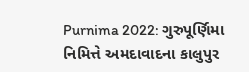Purnima 2022: ગુરુપૂર્ણિમા નિમિત્તે અમદાવાદના કાલુપુર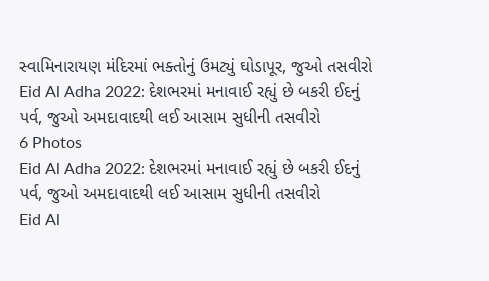સ્વામિનારાયણ મંદિરમાં ભક્તોનું ઉમટ્યું ઘોડાપૂર, જુઓ તસવીરો
Eid Al Adha 2022: દેશભરમાં મનાવાઈ રહ્યું છે બકરી ઈદનું પર્વ, જુઓ અમદાવાદથી લઈ આસામ સુધીની તસવીરો
6 Photos
Eid Al Adha 2022: દેશભરમાં મનાવાઈ રહ્યું છે બકરી ઈદનું પર્વ, જુઓ અમદાવાદથી લઈ આસામ સુધીની તસવીરો
Eid Al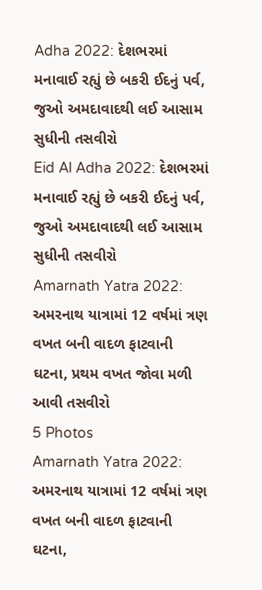Adha 2022: દેશભરમાં મનાવાઈ રહ્યું છે બકરી ઈદનું પર્વ, જુઓ અમદાવાદથી લઈ આસામ સુધીની તસવીરો
Eid Al Adha 2022: દેશભરમાં મનાવાઈ રહ્યું છે બકરી ઈદનું પર્વ, જુઓ અમદાવાદથી લઈ આસામ સુધીની તસવીરો
Amarnath Yatra 2022: અમરનાથ યાત્રામાં 12 વર્ષમાં ત્રણ વખત બની વાદળ ફાટવાની ઘટના, પ્રથમ વખત જોવા મળી આવી તસવીરો
5 Photos
Amarnath Yatra 2022: અમરનાથ યાત્રામાં 12 વર્ષમાં ત્રણ વખત બની વાદળ ફાટવાની ઘટના,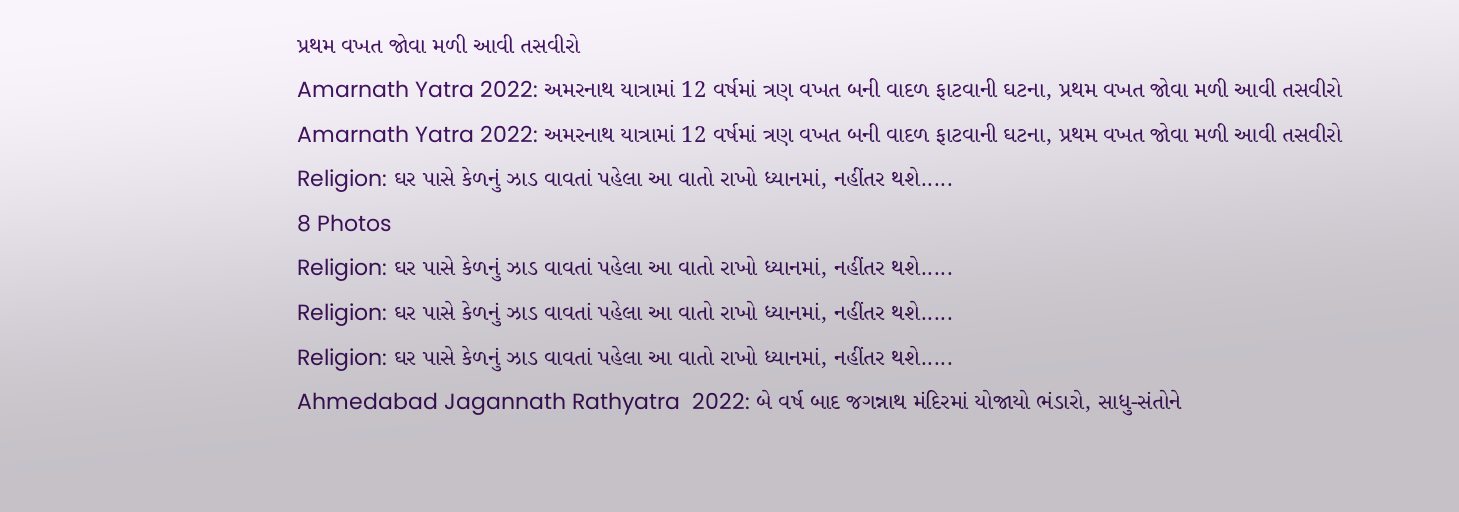પ્રથમ વખત જોવા મળી આવી તસવીરો
Amarnath Yatra 2022: અમરનાથ યાત્રામાં 12 વર્ષમાં ત્રણ વખત બની વાદળ ફાટવાની ઘટના, પ્રથમ વખત જોવા મળી આવી તસવીરો
Amarnath Yatra 2022: અમરનાથ યાત્રામાં 12 વર્ષમાં ત્રણ વખત બની વાદળ ફાટવાની ઘટના, પ્રથમ વખત જોવા મળી આવી તસવીરો
Religion: ઘર પાસે કેળનું ઝાડ વાવતાં પહેલા આ વાતો રાખો ધ્યાનમાં, નહીંતર થશે.....
8 Photos
Religion: ઘર પાસે કેળનું ઝાડ વાવતાં પહેલા આ વાતો રાખો ધ્યાનમાં, નહીંતર થશે.....
Religion: ઘર પાસે કેળનું ઝાડ વાવતાં પહેલા આ વાતો રાખો ધ્યાનમાં, નહીંતર થશે.....
Religion: ઘર પાસે કેળનું ઝાડ વાવતાં પહેલા આ વાતો રાખો ધ્યાનમાં, નહીંતર થશે.....
Ahmedabad Jagannath Rathyatra  2022: બે વર્ષ બાદ જગન્નાથ મંદિરમાં યોજાયો ભંડારો, સાધુ-સંતોને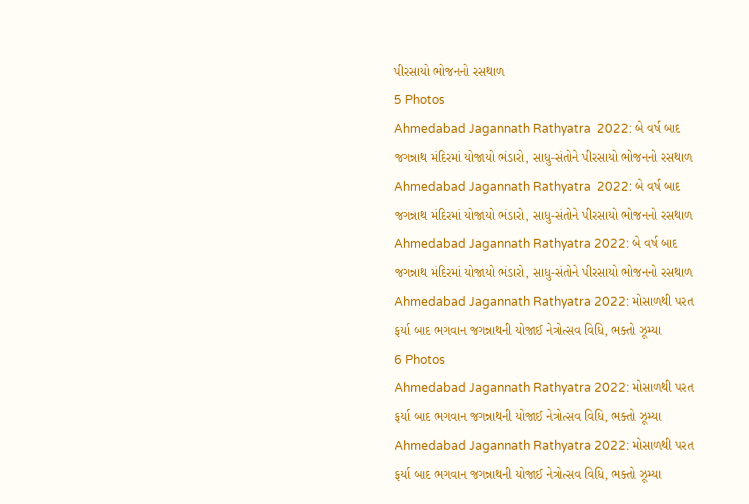પીરસાયો ભોજનનો રસથાળ
5 Photos
Ahmedabad Jagannath Rathyatra  2022: બે વર્ષ બાદ જગન્નાથ મંદિરમાં યોજાયો ભંડારો, સાધુ-સંતોને પીરસાયો ભોજનનો રસથાળ
Ahmedabad Jagannath Rathyatra  2022: બે વર્ષ બાદ જગન્નાથ મંદિરમાં યોજાયો ભંડારો, સાધુ-સંતોને પીરસાયો ભોજનનો રસથાળ
Ahmedabad Jagannath Rathyatra 2022: બે વર્ષ બાદ જગન્નાથ મંદિરમાં યોજાયો ભંડારો, સાધુ-સંતોને પીરસાયો ભોજનનો રસથાળ
Ahmedabad Jagannath Rathyatra 2022: મોસાળથી પરત ફર્યા બાદ ભગવાન જગન્નાથની યોજાઈ નેત્રોત્સવ વિધિ, ભક્તો ઝૂમ્યા
6 Photos
Ahmedabad Jagannath Rathyatra 2022: મોસાળથી પરત ફર્યા બાદ ભગવાન જગન્નાથની યોજાઈ નેત્રોત્સવ વિધિ, ભક્તો ઝૂમ્યા
Ahmedabad Jagannath Rathyatra 2022: મોસાળથી પરત ફર્યા બાદ ભગવાન જગન્નાથની યોજાઈ નેત્રોત્સવ વિધિ, ભક્તો ઝૂમ્યા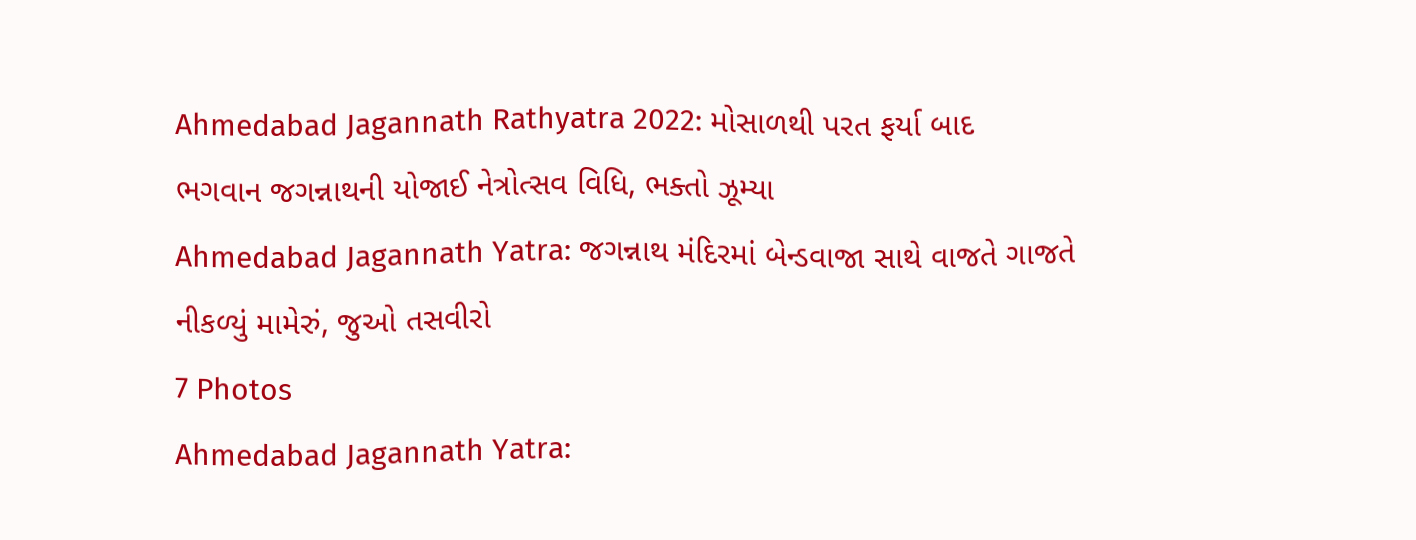Ahmedabad Jagannath Rathyatra 2022: મોસાળથી પરત ફર્યા બાદ ભગવાન જગન્નાથની યોજાઈ નેત્રોત્સવ વિધિ, ભક્તો ઝૂમ્યા
Ahmedabad Jagannath Yatra: જગન્નાથ મંદિરમાં બેન્ડવાજા સાથે વાજતે ગાજતે નીકળ્યું મામેરું, જુઓ તસવીરો
7 Photos
Ahmedabad Jagannath Yatra: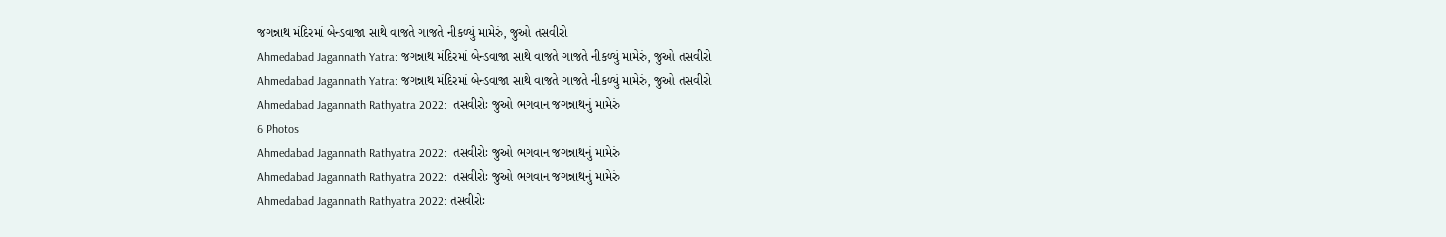જગન્નાથ મંદિરમાં બેન્ડવાજા સાથે વાજતે ગાજતે નીકળ્યું મામેરું, જુઓ તસવીરો
Ahmedabad Jagannath Yatra: જગન્નાથ મંદિરમાં બેન્ડવાજા સાથે વાજતે ગાજતે નીકળ્યું મામેરું, જુઓ તસવીરો
Ahmedabad Jagannath Yatra: જગન્નાથ મંદિરમાં બેન્ડવાજા સાથે વાજતે ગાજતે નીકળ્યું મામેરું, જુઓ તસવીરો
Ahmedabad Jagannath Rathyatra 2022:  તસવીરોઃ જુઓ ભગવાન જગન્નાથનું મામેરું
6 Photos
Ahmedabad Jagannath Rathyatra 2022:  તસવીરોઃ જુઓ ભગવાન જગન્નાથનું મામેરું
Ahmedabad Jagannath Rathyatra 2022:  તસવીરોઃ જુઓ ભગવાન જગન્નાથનું મામેરું
Ahmedabad Jagannath Rathyatra 2022: તસવીરોઃ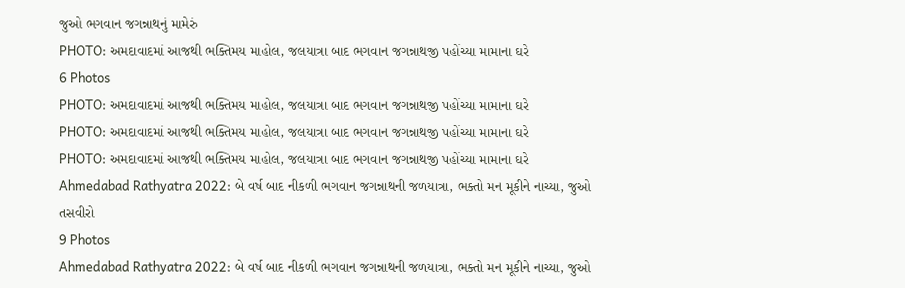જુઓ ભગવાન જગન્નાથનું મામેરું
PHOTO: અમદાવાદમાં આજથી ભક્તિમય માહોલ, જલયાત્રા બાદ ભગવાન જગન્નાથજી પહોંચ્યા મામાના ઘરે
6 Photos
PHOTO: અમદાવાદમાં આજથી ભક્તિમય માહોલ, જલયાત્રા બાદ ભગવાન જગન્નાથજી પહોંચ્યા મામાના ઘરે
PHOTO: અમદાવાદમાં આજથી ભક્તિમય માહોલ, જલયાત્રા બાદ ભગવાન જગન્નાથજી પહોંચ્યા મામાના ઘરે
PHOTO: અમદાવાદમાં આજથી ભક્તિમય માહોલ, જલયાત્રા બાદ ભગવાન જગન્નાથજી પહોંચ્યા મામાના ઘરે
Ahmedabad Rathyatra 2022: બે વર્ષ બાદ નીકળી ભગવાન જગન્નાથની જળયાત્રા, ભક્તો મન મૂકીને નાચ્યા, જુઓ તસવીરો
9 Photos
Ahmedabad Rathyatra 2022: બે વર્ષ બાદ નીકળી ભગવાન જગન્નાથની જળયાત્રા, ભક્તો મન મૂકીને નાચ્યા, જુઓ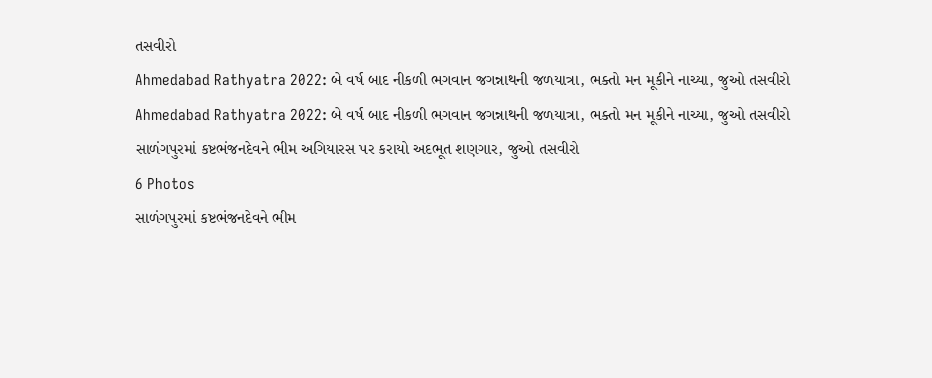તસવીરો
Ahmedabad Rathyatra 2022: બે વર્ષ બાદ નીકળી ભગવાન જગન્નાથની જળયાત્રા, ભક્તો મન મૂકીને નાચ્યા, જુઓ તસવીરો
Ahmedabad Rathyatra 2022: બે વર્ષ બાદ નીકળી ભગવાન જગન્નાથની જળયાત્રા, ભક્તો મન મૂકીને નાચ્યા, જુઓ તસવીરો
સાળંગપુરમાં કષ્ટભંજનદેવને ભીમ અગિયારસ પર કરાયો અદભૂત શણગાર, જુઓ તસવીરો
6 Photos
સાળંગપુરમાં કષ્ટભંજનદેવને ભીમ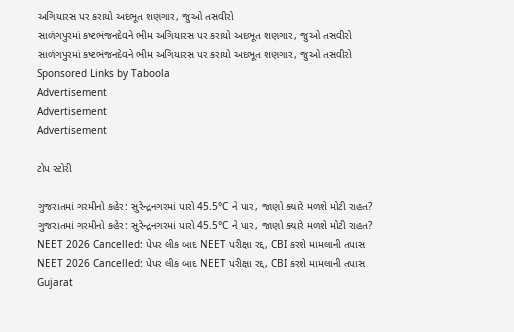અગિયારસ પર કરાયો અદભૂત શણગાર, જુઓ તસવીરો
સાળંગપુરમાં કષ્ટભંજનદેવને ભીમ અગિયારસ પર કરાયો અદભૂત શણગાર, જુઓ તસવીરો
સાળંગપુરમાં કષ્ટભંજનદેવને ભીમ અગિયારસ પર કરાયો અદભૂત શણગાર, જુઓ તસવીરો
Sponsored Links by Taboola
Advertisement
Advertisement
Advertisement

ટોપ સ્ટોરી

ગુજરાતમાં ગરમીનો કહેર: સુરેન્દ્રનગરમાં પારો 45.5°C ને પાર, જાણો ક્યારે મળશે મોટી રાહત?
ગુજરાતમાં ગરમીનો કહેર: સુરેન્દ્રનગરમાં પારો 45.5°C ને પાર, જાણો ક્યારે મળશે મોટી રાહત?
NEET 2026 Cancelled: પેપર લીક બાદ NEET પરીક્ષા રદ્દ, CBI કરશે મામલાની તપાસ
NEET 2026 Cancelled: પેપર લીક બાદ NEET પરીક્ષા રદ્દ, CBI કરશે મામલાની તપાસ
Gujarat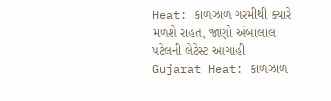Heat: કાળઝાળ ગરમીથી ક્યારે મળશે રાહત, જાણો અંબાલાલ પટેલની લેટેસ્ટ આગાહી
Gujarat Heat: કાળઝાળ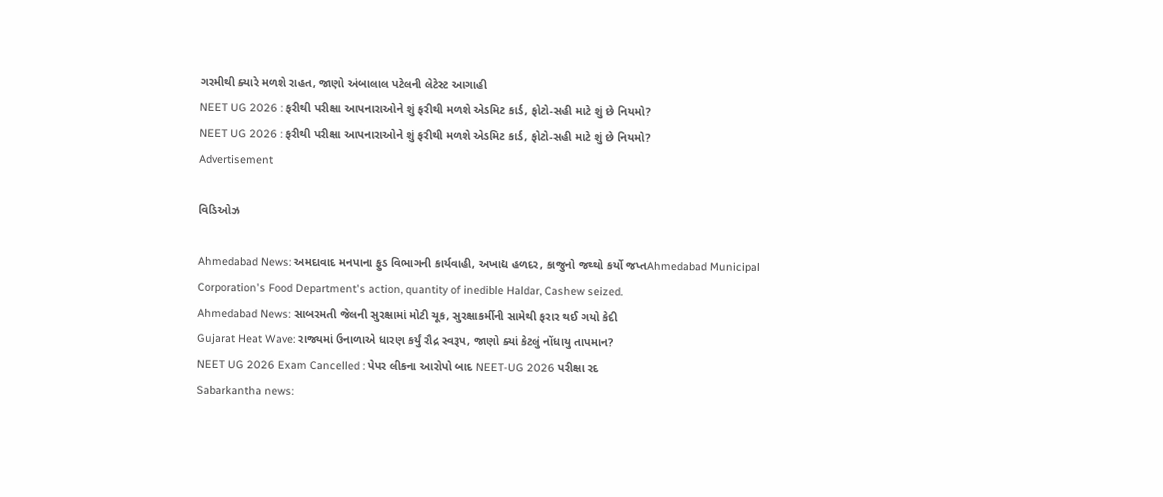ગરમીથી ક્યારે મળશે રાહત, જાણો અંબાલાલ પટેલની લેટેસ્ટ આગાહી
NEET UG 2026 : ફરીથી પરીક્ષા આપનારાઓને શું ફરીથી મળશે એડમિટ કાર્ડ, ફોટો-સહી માટે શું છે નિયમો?
NEET UG 2026 : ફરીથી પરીક્ષા આપનારાઓને શું ફરીથી મળશે એડમિટ કાર્ડ, ફોટો-સહી માટે શું છે નિયમો?
Advertisement

વિડિઓઝ

Ahmedabad News: અમદાવાદ મનપાના ફુડ વિભાગની કાર્યવાહી, અખાદ્ય હળદર, કાજુનો જથ્થો કર્યો જપ્તAhmedabad Municipal Corporation's Food Department's action, quantity of inedible Haldar, Cashew seized.
Ahmedabad News: સાબરમતી જેલની સુરક્ષામાં મોટી ચૂક, સુરક્ષાકર્મીની સામેથી ફરાર થઈ ગયો કેદી
Gujarat Heat Wave: રાજ્યમાં ઉનાળાએ ધારણ કર્યું રૌદ્ર સ્વરૂપ, જાણો ક્યાં કેટલું નોંધાયુ તાપમાન?
NEET UG 2026 Exam Cancelled : પેપર લીકના આરોપો બાદ NEET-UG 2026 પરીક્ષા રદ
Sabarkantha news: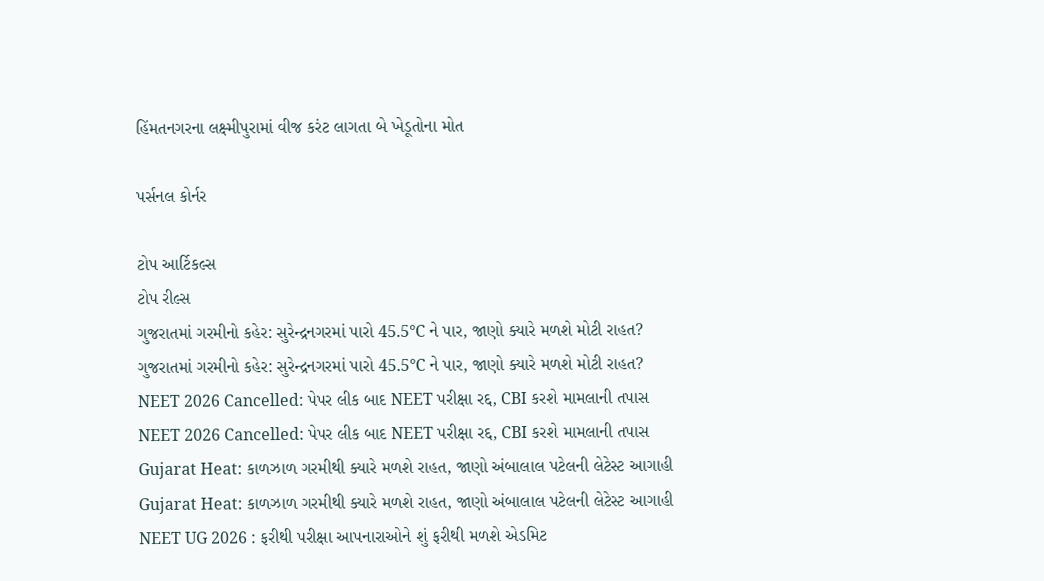હિંમતનગરના લક્ષ્મીપુરામાં વીજ કરંટ લાગતા બે ખેડૂતોના મોત

પર્સનલ કોર્નર

ટોપ આર્ટિકલ્સ
ટોપ રીલ્સ
ગુજરાતમાં ગરમીનો કહેર: સુરેન્દ્રનગરમાં પારો 45.5°C ને પાર, જાણો ક્યારે મળશે મોટી રાહત?
ગુજરાતમાં ગરમીનો કહેર: સુરેન્દ્રનગરમાં પારો 45.5°C ને પાર, જાણો ક્યારે મળશે મોટી રાહત?
NEET 2026 Cancelled: પેપર લીક બાદ NEET પરીક્ષા રદ્દ, CBI કરશે મામલાની તપાસ
NEET 2026 Cancelled: પેપર લીક બાદ NEET પરીક્ષા રદ્દ, CBI કરશે મામલાની તપાસ
Gujarat Heat: કાળઝાળ ગરમીથી ક્યારે મળશે રાહત, જાણો અંબાલાલ પટેલની લેટેસ્ટ આગાહી
Gujarat Heat: કાળઝાળ ગરમીથી ક્યારે મળશે રાહત, જાણો અંબાલાલ પટેલની લેટેસ્ટ આગાહી
NEET UG 2026 : ફરીથી પરીક્ષા આપનારાઓને શું ફરીથી મળશે એડમિટ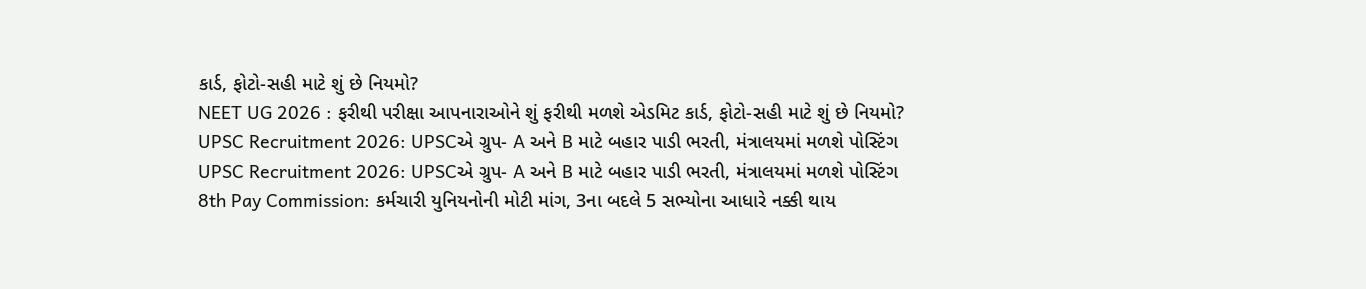કાર્ડ, ફોટો-સહી માટે શું છે નિયમો?
NEET UG 2026 : ફરીથી પરીક્ષા આપનારાઓને શું ફરીથી મળશે એડમિટ કાર્ડ, ફોટો-સહી માટે શું છે નિયમો?
UPSC Recruitment 2026: UPSCએ ગ્રુપ- A અને B માટે બહાર પાડી ભરતી, મંત્રાલયમાં મળશે પોસ્ટિંગ
UPSC Recruitment 2026: UPSCએ ગ્રુપ- A અને B માટે બહાર પાડી ભરતી, મંત્રાલયમાં મળશે પોસ્ટિંગ
8th Pay Commission: કર્મચારી યુનિયનોની મોટી માંગ, 3ના બદલે 5 સભ્યોના આધારે નક્કી થાય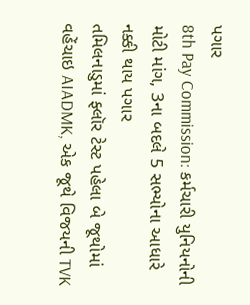પગાર
8th Pay Commission: કર્મચારી યુનિયનોની મોટી માંગ, 3ના બદલે 5 સભ્યોના આધારે નક્કી થાય પગાર
તમિલનાડુમાં ફ્લૉર ટેસ્ટ પહેલા બે જૂથોમાં વહેંચાઇ AIADMK, એક જૂથે વિજયની TVK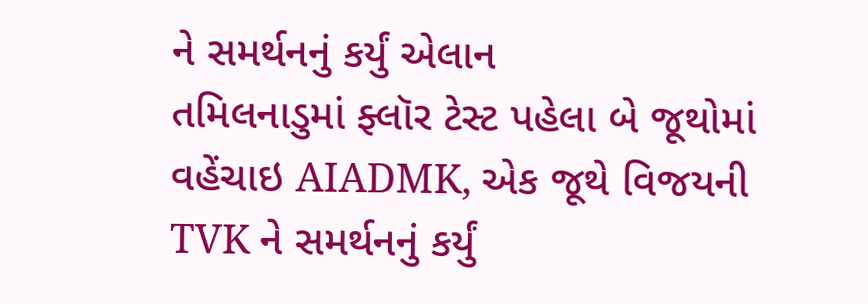ને સમર્થનનું કર્યું એલાન
તમિલનાડુમાં ફ્લૉર ટેસ્ટ પહેલા બે જૂથોમાં વહેંચાઇ AIADMK, એક જૂથે વિજયની TVK ને સમર્થનનું કર્યું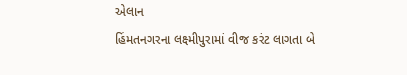એલાન
હિંમતનગરના લક્ષ્મીપુરામાં વીજ કરંટ લાગતા બે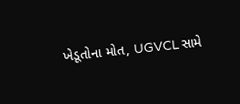ખેડૂતોના મોત, UGVCL સામે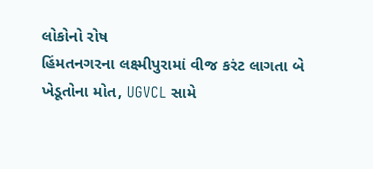લોકોનો રોષ
હિંમતનગરના લક્ષ્મીપુરામાં વીજ કરંટ લાગતા બે ખેડૂતોના મોત, UGVCL સામે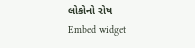લોકોનો રોષ
Embed widget